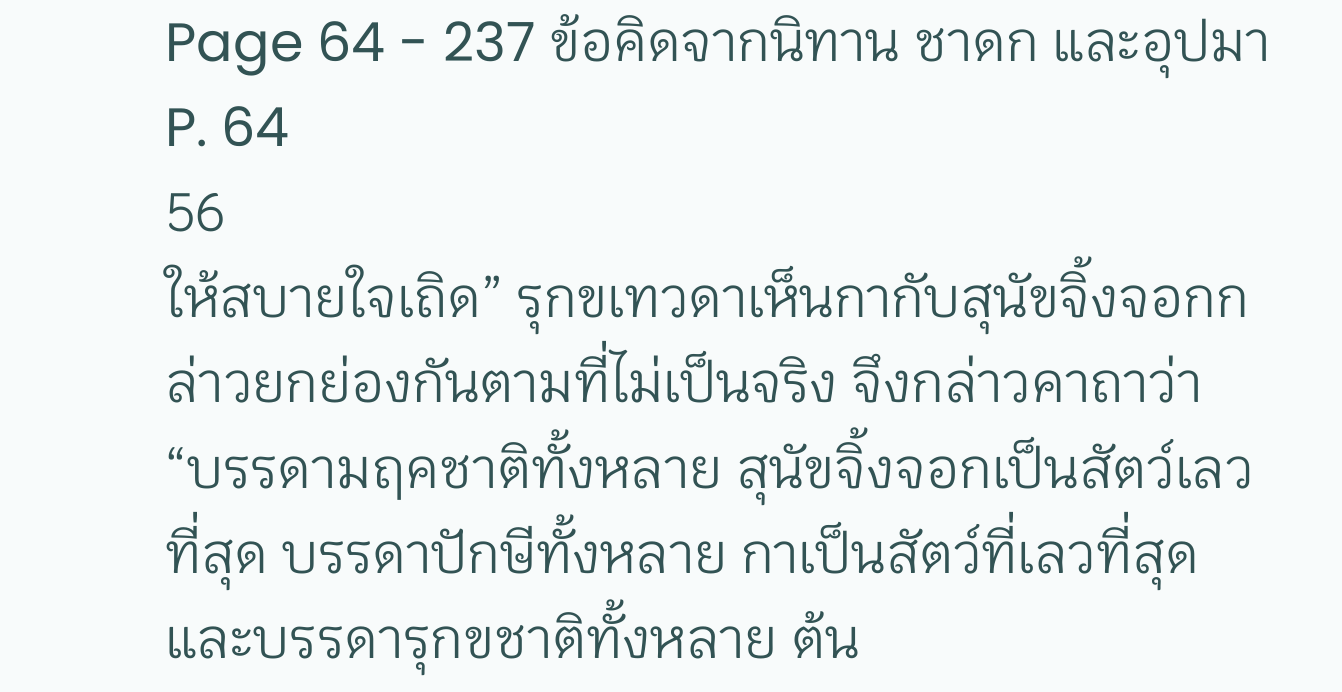Page 64 - 237 ข้อคิดจากนิทาน ชาดก และอุปมา
P. 64
56
ให้สบายใจเถิด” รุกขเทวดาเห็นกากับสุนัขจิ้งจอกกล่าวยกย่องกันตามที่ไม่เป็นจริง จึงกล่าวคาถาว่า
“บรรดามฤคชาติทั้งหลาย สุนัขจิ้งจอกเป็นสัตว์เลวที่สุด บรรดาปักษีทั้งหลาย กาเป็นสัตว์ที่เลวที่สุด
และบรรดารุกขชาติทั้งหลาย ต้น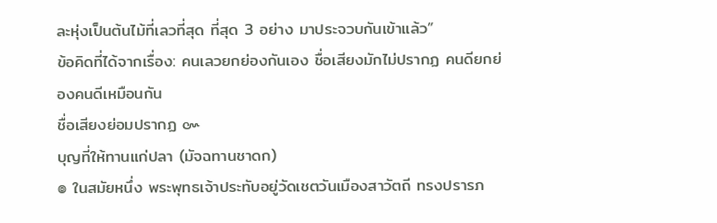ละหุ่งเป็นต้นไม้ที่เลวที่สุด ที่สุด 3 อย่าง มาประจวบกันเข้าแล้ว”
ข้อคิดที่ได้จากเรื่อง: คนเลวยกย่องกันเอง ชื่อเสียงมักไม่ปรากฏ คนดียกย่องคนดีเหมือนกัน
ชื่อเสียงย่อมปรากฏ ๛
บุญที่ให้ทานแก่ปลา (มัจฉทานชาดก)
๏ ในสมัยหนึ่ง พระพุทธเจ้าประทับอยู่วัดเชตวันเมืองสาวัตถี ทรงปรารภ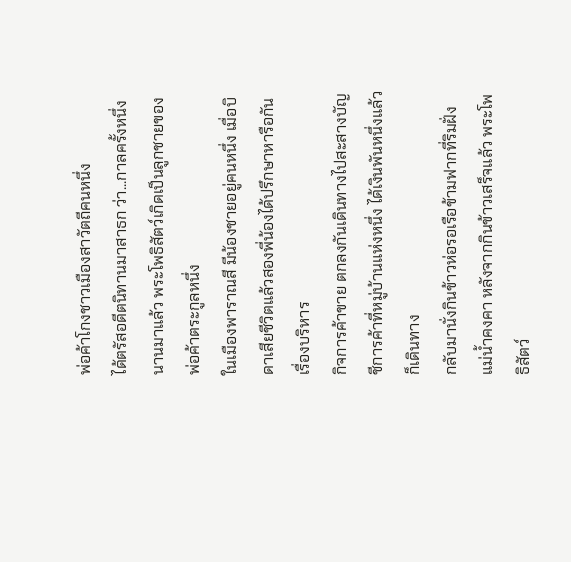พ่อค้าโกงชาวเมืองสาวัตถีคนหนึ่ง
ได้ตรัสอดีตนิทานมาสาธก ว่า...กาลครั้งหนึ่งนานมาแล้ว พระโพธิสัตว์เกิดเป็นลูกชายของพ่อค้าตระกูลหนึ่ง
ในเมืองพาราณสี มีน้องชายอยู่คนหนึ่ง เมื่อบิดาเสียชีวิตแล้วสองพี่น้องได้ปรึกษาหารือกันเรื่องบริหาร
กิจการค้าขาย ตกลงกันเดินทางไปสะสางบัญชีการค้าที่หมู่บ้านแห่งหนึ่ง ได้เงินพันหนึ่งแล้วก็เดินทาง
กลับมานั่งกินข้าวห่อรอเรือข้ามฟากที่ริมฝั่งแม่น้ำคงคา หลังจากกินข้าวเสร็จแล้ว พระโพธิสัตว์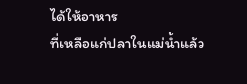ได้ให้อาหาร
ที่เหลือแก่ปลาในแม่น้ำแล้ว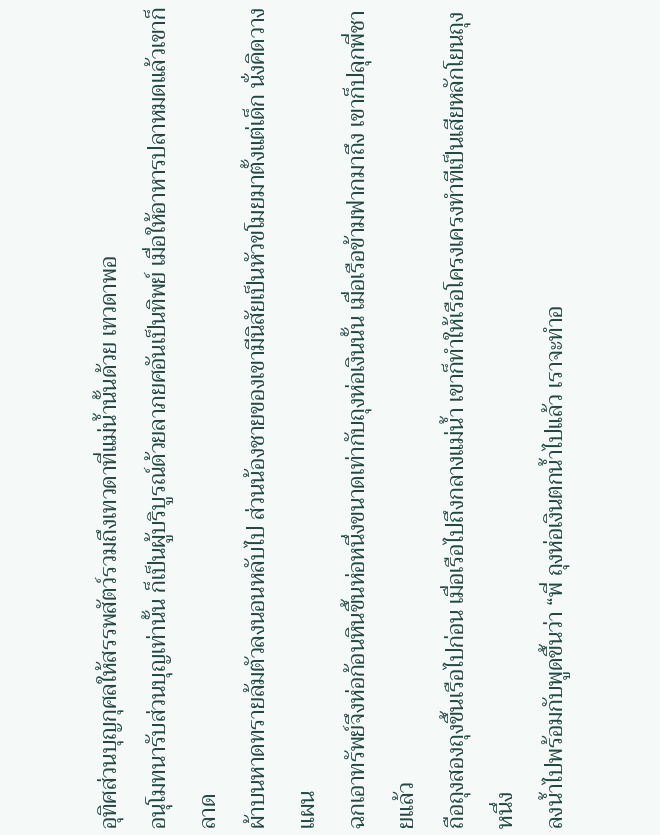อุทิศส่วนบุญกุศลให้สรรพสัตว์รวมถึงเทวดาที่แม่น้ำนั้นด้วย เทวดาพอ
อนุโมทนารับส่วนบุญเท่านั้น ก็เป็นผู้บริบูรณ์ด้วยลาภยศอันเป็นทิพย์ เมื่อให้อาหารปลาหมดแล้วเขาก็ลาด
ผ้าบนหาดทรายล้มตัวลงนอนหลับไป ส่วนน้องชายของเขามีนิสัยเป็นหัวขโมยมาตั้งแต่เด็ก นั่งคิดวางแผน
ฉกเอาทรัพย์จึงห่อก้อนหินขึ้นห่อหนึ่งขนาดเท่ากับถุงห่อเงินนั้น เมื่อเรือข้ามฟากมาถึง เขาก็ปลุกพี่ชายแล้ว
ถือถุงสองถุงขึ้นเรือไปก่อน เมื่อเรือไปถึงกลางแม่น้ำ เขาก็ทำให้เรือโครงเครงทำทีเป็นเสียหลักโยนถุงหนึ่ง
ลงน้ำไปพร้อมกับพูดขึ้นว่า “พี่ ถุงห่อเงินตกน้ำไปแล้ว เราจะทำอ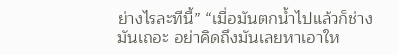ย่างไรละทีนี้” “เมื่อมันตกน้ำไปแล้วก็ช่าง
มันเถอะ อย่าคิดถึงมันเลยหาเอาให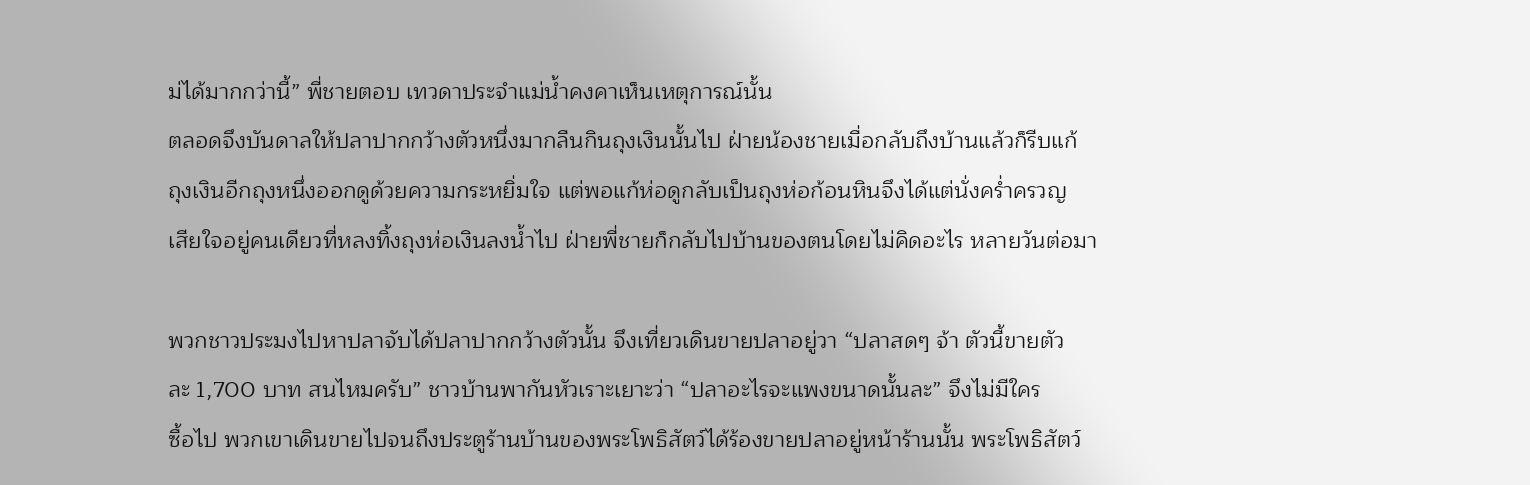ม่ได้มากกว่านี้” พี่ชายตอบ เทวดาประจำแม่น้ำคงคาเห็นเหตุการณ์นั้น
ตลอดจึงบันดาลให้ปลาปากกว้างตัวหนึ่งมากลืนกินถุงเงินนั้นไป ฝ่ายน้องชายเมื่อกลับถึงบ้านแล้วก็รีบแก้
ถุงเงินอีกถุงหนึ่งออกดูด้วยความกระหยิ่มใจ แต่พอแก้ห่อดูกลับเป็นถุงห่อก้อนหินจึงได้แต่นั่งคร่ำครวญ
เสียใจอยู่คนเดียวที่หลงทิ้งถุงห่อเงินลงน้ำไป ฝ่ายพี่ชายก็กลับไปบ้านของตนโดยไม่คิดอะไร หลายวันต่อมา

พวกชาวประมงไปหาปลาจับได้ปลาปากกว้างตัวนั้น จึงเที่ยวเดินขายปลาอยู่วา “ปลาสดๆ จ้า ตัวนี้ขายตัว
ละ 1,700 บาท สนไหมครับ” ชาวบ้านพากันหัวเราะเยาะว่า “ปลาอะไรจะแพงขนาดนั้นละ” จึงไม่มีใคร
ซื้อไป พวกเขาเดินขายไปจนถึงประตูร้านบ้านของพระโพธิสัตว์ได้ร้องขายปลาอยู่หน้าร้านนั้น พระโพธิสัตว์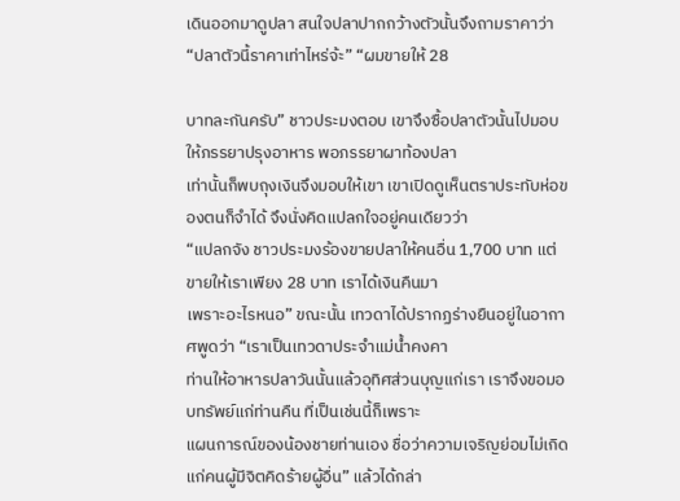เดินออกมาดูปลา สนใจปลาปากกว้างตัวนั้นจึงถามราคาว่า “ปลาตัวนี้ราคาเท่าไหร่จ้ะ” “ผมขายให้ 28

บาทละกันครับ” ชาวประมงตอบ เขาจึงซื้อปลาตัวนั้นไปมอบให้ภรรยาปรุงอาหาร พอภรรยาผาท้องปลา
เท่านั้นก็พบถุงเงินจึงมอบให้เขา เขาเปิดดูเห็นตราประทับห่อของตนก็จำได้ จึงนั่งคิดแปลกใจอยู่คนเดียวว่า
“แปลกจัง ชาวประมงร้องขายปลาให้คนอื่น 1,700 บาท แต่ขายให้เราเพียง 28 บาท เราได้เงินคืนมา
เพราะอะไรหนอ” ขณะนั้น เทวดาได้ปรากฏร่างยืนอยู่ในอากาศพูดว่า “เราเป็นเทวดาประจำแม่น้ำคงคา
ท่านให้อาหารปลาวันนั้นแล้วอุทิศส่วนบุญแก่เรา เราจึงขอมอบทรัพย์แก่ท่านคืน ที่เป็นเช่นนี้ก็เพราะ
แผนการณ์ของน้องชายท่านเอง ชื่อว่าความเจริญย่อมไม่เกิดแก่คนผู้มีจิตคิดร้ายผู้อื่น” แล้วได้กล่า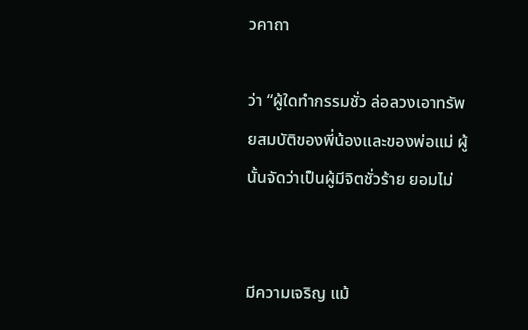วคาถา

ว่า “ผู้ใดทำกรรมชั่ว ล่อลวงเอาทรัพยสมบัติของพี่น้องและของพ่อแม่ ผู้นั้นจัดว่าเป็นผู้มีจิตชั่วร้าย ยอมไม่


มีความเจริญ แม้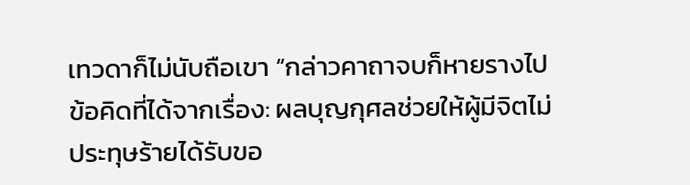เทวดาก็ไม่นับถือเขา “กล่าวคาถาจบก็หายรางไป
ข้อคิดที่ได้จากเรื่อง: ผลบุญกุศลช่วยให้ผู้มีจิตไม่ประทุษร้ายได้รับขอ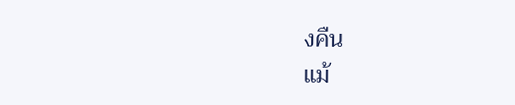งคืน
แม้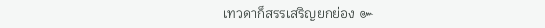เทวดาก็สรรเสริญยกย่อง ๛